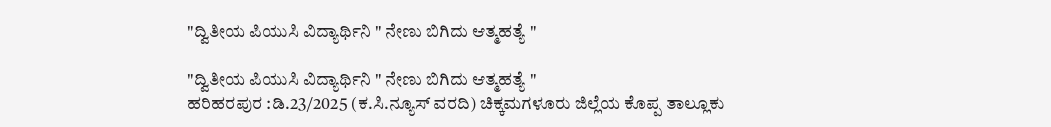"ದ್ವಿತೀಯ ಪಿಯುಸಿ ವಿದ್ಯಾರ್ಥಿನಿ " ನೇಣು ಬಿಗಿದು ಆತ್ಮಹತ್ಯೆ "

"ದ್ವಿತೀಯ ಪಿಯುಸಿ ವಿದ್ಯಾರ್ಥಿನಿ " ನೇಣು ಬಿಗಿದು ಆತ್ಮಹತ್ಯೆ "
ಹರಿಹರಪುರ :ಡಿ.23/2025 (ಕ.ಸಿ.ನ್ಯೂಸ್ ವರದಿ) ಚಿಕ್ಕಮಗಳೂರು ಜಿಲ್ಲೆಯ ಕೊಪ್ಪ ತಾಲ್ಲೂಕು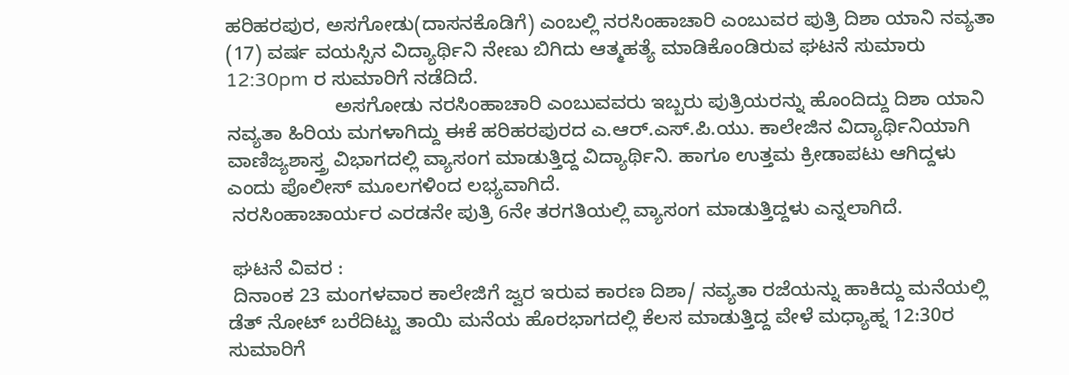ಹರಿಹರಪುರ, ಅಸಗೋಡು(ದಾಸನಕೊಡಿಗೆ) ಎಂಬಲ್ಲಿ ನರಸಿಂಹಾಚಾರಿ ಎಂಬುವರ ಪುತ್ರಿ ದಿಶಾ ಯಾನಿ ನವ್ಯತಾ (17) ವರ್ಷ ವಯಸ್ಸಿನ ವಿದ್ಯಾರ್ಥಿನಿ ನೇಣು ಬಿಗಿದು ಆತ್ಮಹತ್ಯೆ ಮಾಡಿಕೊಂಡಿರುವ ಘಟನೆ ಸುಮಾರು 12:30pm ರ ಸುಮಾರಿಗೆ ನಡೆದಿದೆ.
                    ಅಸಗೋಡು ನರಸಿಂಹಾಚಾರಿ ಎಂಬುವವರು ಇಬ್ಬರು ಪುತ್ರಿಯರನ್ನು ಹೊಂದಿದ್ದು ದಿಶಾ ಯಾನಿ ನವ್ಯತಾ ಹಿರಿಯ ಮಗಳಾಗಿದ್ದು ಈಕೆ ಹರಿಹರಪುರದ ಎ.ಆರ್.ಎಸ್.ಪಿ.ಯು. ಕಾಲೇಜಿನ ವಿದ್ಯಾರ್ಥಿನಿಯಾಗಿ ವಾಣಿಜ್ಯಶಾಸ್ತ್ರ ವಿಭಾಗದಲ್ಲಿ ವ್ಯಾಸಂಗ ಮಾಡುತ್ತಿದ್ದ ವಿದ್ಯಾರ್ಥಿನಿ. ಹಾಗೂ ಉತ್ತಮ ಕ್ರೀಡಾಪಟು ಆಗಿದ್ದಳು ಎಂದು ಪೊಲೀಸ್ ಮೂಲಗಳಿಂದ ಲಭ್ಯವಾಗಿದೆ.
 ನರಸಿಂಹಾಚಾರ್ಯರ ಎರಡನೇ ಪುತ್ರಿ 6ನೇ ತರಗತಿಯಲ್ಲಿ ವ್ಯಾಸಂಗ ಮಾಡುತ್ತಿದ್ದಳು ಎನ್ನಲಾಗಿದೆ.

 ಘಟನೆ ವಿವರ :
 ದಿನಾಂಕ 23 ಮಂಗಳವಾರ ಕಾಲೇಜಿಗೆ ಜ್ವರ ಇರುವ ಕಾರಣ ದಿಶಾ/ ನವ್ಯತಾ ರಜೆಯನ್ನು ಹಾಕಿದ್ದು ಮನೆಯಲ್ಲಿ ಡೆತ್ ನೋಟ್ ಬರೆದಿಟ್ಟು ತಾಯಿ ಮನೆಯ ಹೊರಭಾಗದಲ್ಲಿ ಕೆಲಸ ಮಾಡುತ್ತಿದ್ದ ವೇಳೆ ಮಧ್ಯಾಹ್ನ 12:30ರ ಸುಮಾರಿಗೆ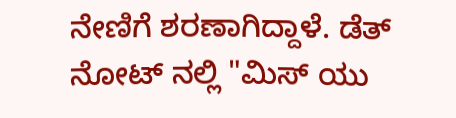ನೇಣಿಗೆ ಶರಣಾಗಿದ್ದಾಳೆ. ಡೆತ್ ನೋಟ್ ನಲ್ಲಿ "ಮಿಸ್ ಯು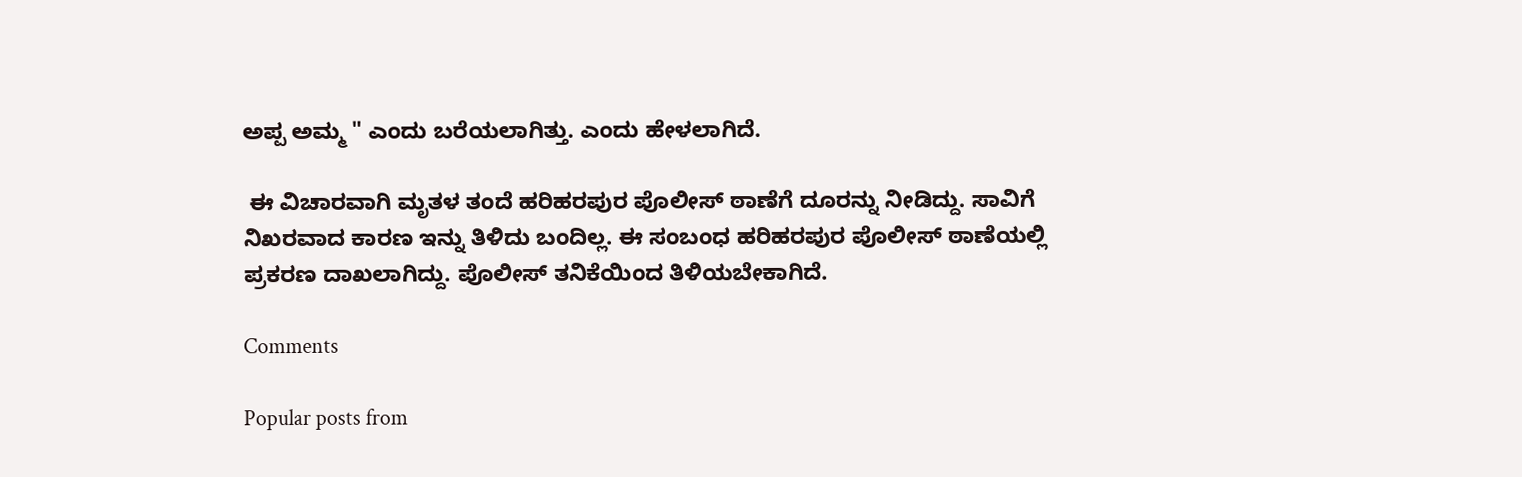ಅಪ್ಪ ಅಮ್ಮ " ಎಂದು ಬರೆಯಲಾಗಿತ್ತು. ಎಂದು ಹೇಳಲಾಗಿದೆ.

 ಈ ವಿಚಾರವಾಗಿ ಮೃತಳ ತಂದೆ ಹರಿಹರಪುರ ಪೊಲೀಸ್ ಠಾಣೆಗೆ ದೂರನ್ನು ನೀಡಿದ್ದು. ಸಾವಿಗೆ ನಿಖರವಾದ ಕಾರಣ ಇನ್ನು ತಿಳಿದು ಬಂದಿಲ್ಲ. ಈ ಸಂಬಂಧ ಹರಿಹರಪುರ ಪೊಲೀಸ್ ಠಾಣೆಯಲ್ಲಿ ಪ್ರಕರಣ ದಾಖಲಾಗಿದ್ದು. ಪೊಲೀಸ್ ತನಿಕೆಯಿಂದ ತಿಳಿಯಬೇಕಾಗಿದೆ.

Comments

Popular posts from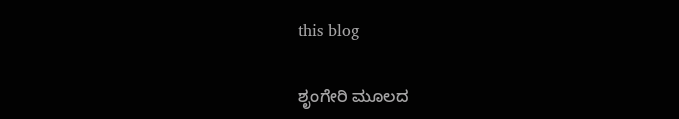this blog

ಶೃಂಗೇರಿ ಮೂಲದ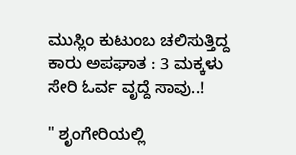ಮುಸ್ಲಿಂ ಕುಟುಂಬ ಚಲಿಸುತ್ತಿದ್ದ ಕಾರು ಅಪಘಾತ : 3 ಮಕ್ಕಳು ಸೇರಿ ಓರ್ವ ವೃದ್ದೆ ಸಾವು..!

" ಶೃಂಗೇರಿಯಲ್ಲಿ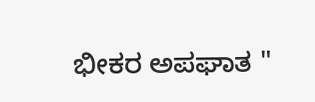ಭೀಕರ ಅಪಘಾತ "